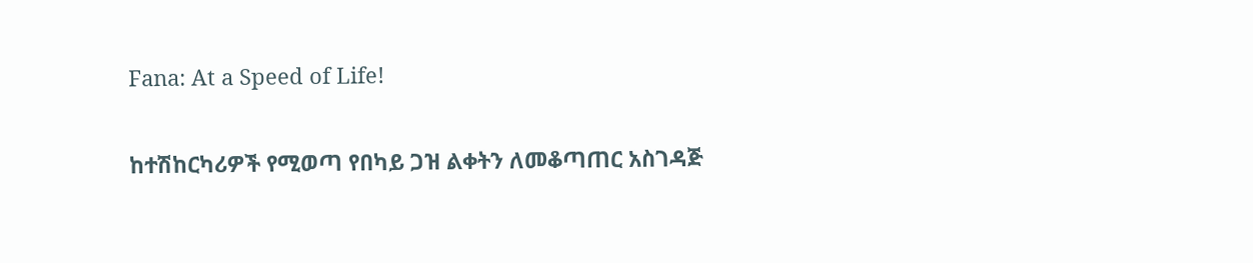Fana: At a Speed of Life!

ከተሽከርካሪዎች የሚወጣ የበካይ ጋዝ ልቀትን ለመቆጣጠር አስገዳጅ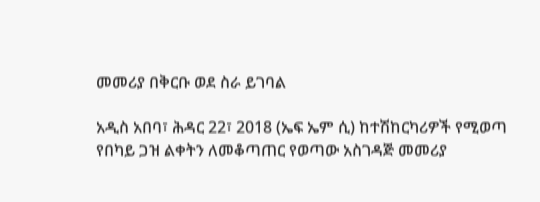መመሪያ በቅርቡ ወደ ስራ ይገባል

አዲስ አበባ፣ ሕዳር 22፣ 2018 (ኤፍ ኤም ሲ) ከተሽከርካሪዎች የሚወጣ የበካይ ጋዝ ልቀትን ለመቆጣጠር የወጣው አስገዳጅ መመሪያ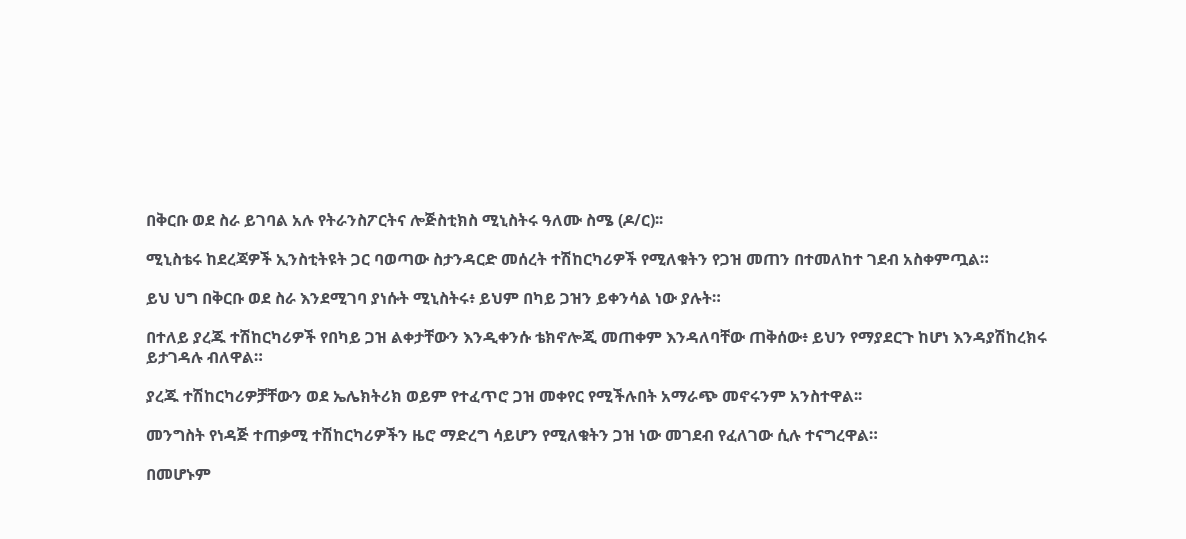በቅርቡ ወደ ስራ ይገባል አሉ የትራንስፖርትና ሎጅስቲክስ ሚኒስትሩ ዓለሙ ስሜ (ዶ/ር)፡፡

ሚኒስቴሩ ከደረጃዎች ኢንስቲትዩት ጋር ባወጣው ስታንዳርድ መሰረት ተሽከርካሪዎች የሚለቁትን የጋዝ መጠን በተመለከተ ገደብ አስቀምጧል።

ይህ ህግ በቅርቡ ወደ ስራ እንደሚገባ ያነሱት ሚኒስትሩ፥ ይህም በካይ ጋዝን ይቀንሳል ነው ያሉት።

በተለይ ያረጁ ተሽከርካሪዎች የበካይ ጋዝ ልቀታቸውን እንዲቀንሱ ቴክኖሎጂ መጠቀም እንዳለባቸው ጠቅሰው፥ ይህን የማያደርጉ ከሆነ እንዳያሽከረክሩ ይታገዳሉ ብለዋል።

ያረጁ ተሽከርካሪዎቻቸውን ወደ ኤሌክትሪክ ወይም የተፈጥሮ ጋዝ መቀየር የሚችሉበት አማራጭ መኖሩንም አንስተዋል፡፡

መንግስት የነዳጅ ተጠቃሚ ተሽከርካሪዎችን ዜሮ ማድረግ ሳይሆን የሚለቁትን ጋዝ ነው መገደብ የፈለገው ሲሉ ተናግረዋል።

በመሆኑም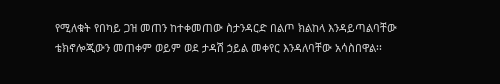የሚለቁት የበካይ ጋዝ መጠን ከተቀመጠው ስታንዳርድ በልጦ ክልከላ እንዳይጣልባቸው ቴክኖሎጂውን መጠቀም ወይም ወደ ታዳሽ ኃይል መቀየር እንዳለባቸው አሳስበዋል፡፡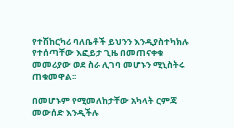የተሽከርካሪ ባለቤቶች ይህንን እንዲያስተካክሉ የተሰጣቸው እፎይታ ጊዜ በመጠናቀቁ መመሪያው ወደ ስራ ሊገባ መሆኑን ሚኒስትሩ ጠቁመዋል፡፡

በመሆኑም የሚመለከታቸው አካላት ርምጃ መውሰድ እንዲችሉ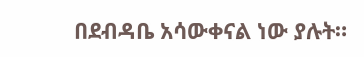በደብዳቤ አሳውቀናል ነው ያሉት።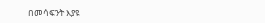በመሳፍንት እያዩ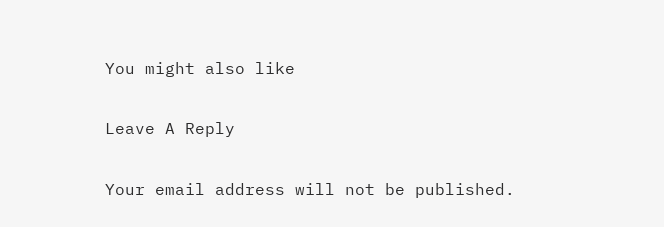You might also like

Leave A Reply

Your email address will not be published.